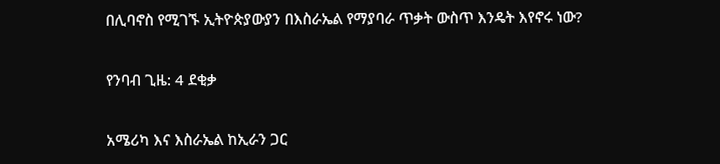በሊባኖስ የሚገኙ ኢትዮጵያውያን በእስራኤል የማያባራ ጥቃት ውስጥ እንዴት እየኖሩ ነው?

የንባብ ጊዜ: 4 ደቂቃ

አሜሪካ እና እስራኤል ከኢራን ጋር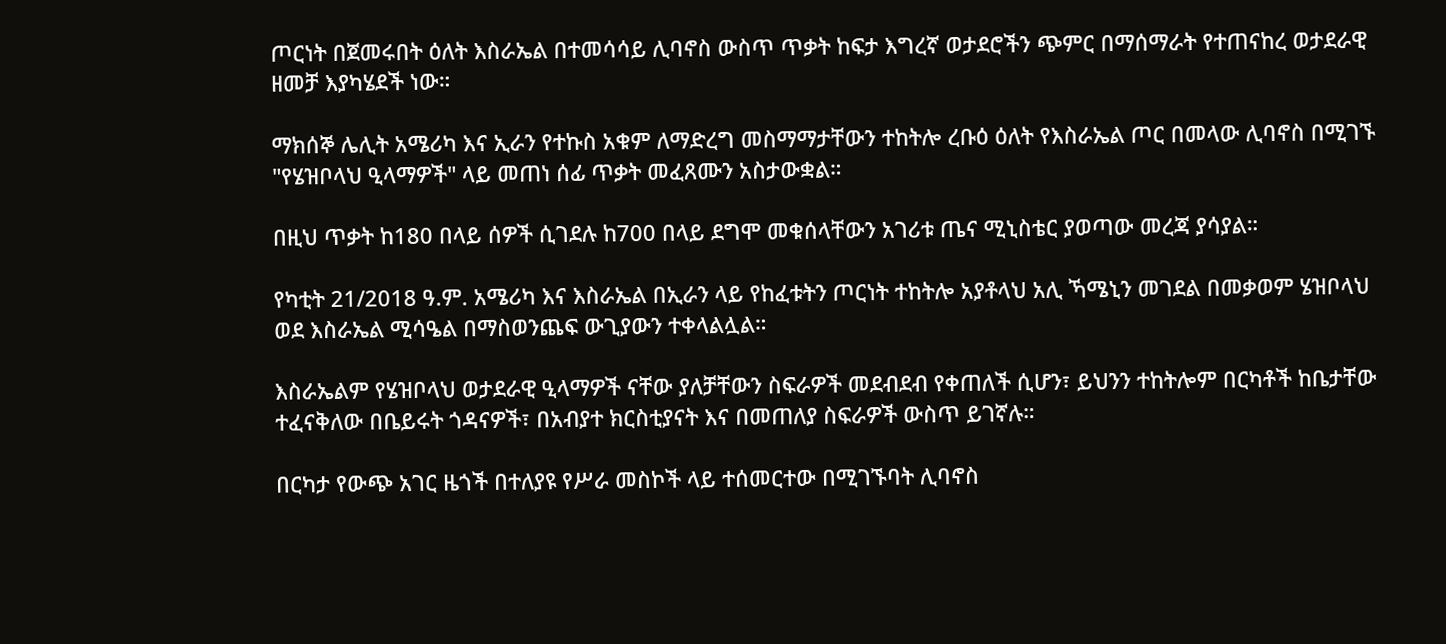ጦርነት በጀመሩበት ዕለት እስራኤል በተመሳሳይ ሊባኖስ ውስጥ ጥቃት ከፍታ እግረኛ ወታደሮችን ጭምር በማሰማራት የተጠናከረ ወታደራዊ ዘመቻ እያካሄደች ነው።

ማክሰኞ ሌሊት አሜሪካ እና ኢራን የተኩስ አቁም ለማድረግ መስማማታቸውን ተከትሎ ረቡዕ ዕለት የእስራኤል ጦር በመላው ሊባኖስ በሚገኙ "የሄዝቦላህ ዒላማዎች" ላይ መጠነ ሰፊ ጥቃት መፈጸሙን አስታውቋል።

በዚህ ጥቃት ከ180 በላይ ሰዎች ሲገደሉ ከ700 በላይ ደግሞ መቁሰላቸውን አገሪቱ ጤና ሚኒስቴር ያወጣው መረጃ ያሳያል።

የካቲት 21/2018 ዓ.ም. አሜሪካ እና እስራኤል በኢራን ላይ የከፈቱትን ጦርነት ተከትሎ አያቶላህ አሊ ኻሜኒን መገደል በመቃወም ሄዝቦላህ ወደ እስራኤል ሚሳዔል በማስወንጨፍ ውጊያውን ተቀላልሏል።

እስራኤልም የሄዝቦላህ ወታደራዊ ዒላማዎች ናቸው ያለቻቸውን ስፍራዎች መደብደብ የቀጠለች ሲሆን፣ ይህንን ተከትሎም በርካቶች ከቤታቸው ተፈናቅለው በቤይሩት ጎዳናዎች፣ በአብያተ ክርስቲያናት እና በመጠለያ ስፍራዎች ውስጥ ይገኛሉ።

በርካታ የውጭ አገር ዜጎች በተለያዩ የሥራ መስኮች ላይ ተሰመርተው በሚገኙባት ሊባኖስ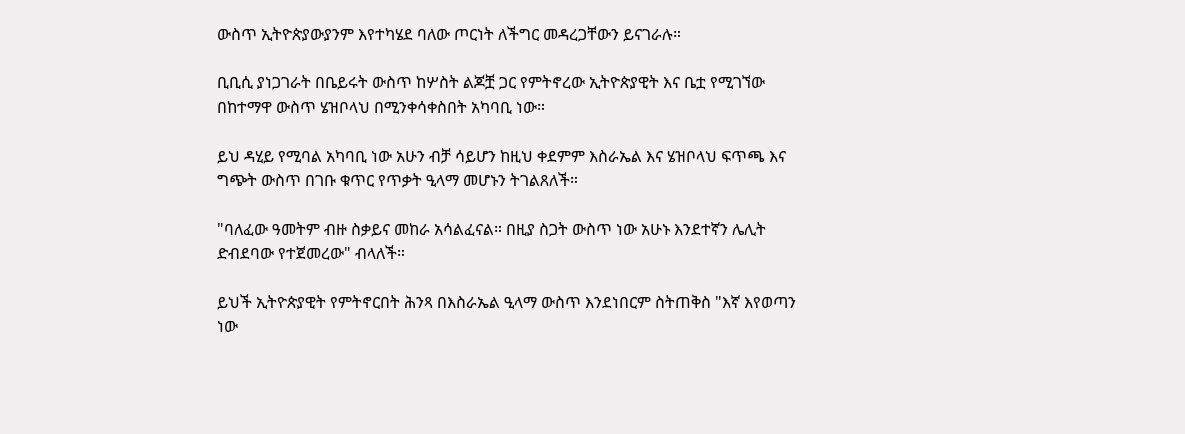ውስጥ ኢትዮጵያውያንም እየተካሄደ ባለው ጦርነት ለችግር መዳረጋቸውን ይናገራሉ።

ቢቢሲ ያነጋገራት በቤይሩት ውስጥ ከሦስት ልጆቿ ጋር የምትኖረው ኢትዮጵያዊት እና ቤቷ የሚገኘው በከተማዋ ውስጥ ሄዝቦላህ በሚንቀሳቀስበት አካባቢ ነው።

ይህ ዳሂይ የሚባል አካባቢ ነው አሁን ብቻ ሳይሆን ከዚህ ቀደምም እስራኤል እና ሄዝቦላህ ፍጥጫ እና ግጭት ውስጥ በገቡ ቁጥር የጥቃት ዒላማ መሆኑን ትገልጸለች።

"ባለፈው ዓመትም ብዙ ስቃይና መከራ አሳልፈናል። በዚያ ስጋት ውስጥ ነው አሁኑ እንደተኛን ሌሊት ድብደባው የተጀመረው" ብላለች።

ይህች ኢትዮጵያዊት የምትኖርበት ሕንጻ በእስራኤል ዒላማ ውስጥ እንደነበርም ስትጠቅስ "እኛ እየወጣን ነው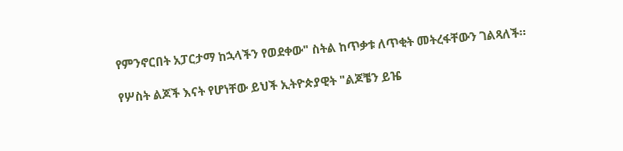የምንኖርበት አፓርታማ ከኋላችን የወደቀው" ስትል ከጥቃቱ ለጥቂት መትረፋቸውን ገልጻለች።

የሦስት ልጆች እናት የሆነቸው ይህች ኢትዮጵያዊት "ልጆቼን ይዤ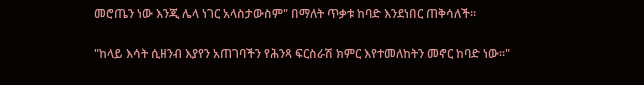መሮጤን ነው እንጂ ሌላ ነገር አላስታውስም" በማለት ጥቃቱ ከባድ እንደነበር ጠቅሳለች።

"ከላይ እሳት ሲዘንብ እያየን አጠገባችን የሕንጻ ፍርስራሽ ክምር እየተመለከትን መኖር ከባድ ነው።"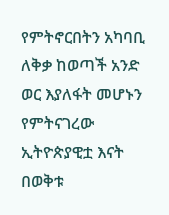የምትኖርበትን አካባቢ ለቅቃ ከወጣች አንድ ወር እያለፋት መሆኑን የምትናገረው ኢትዮጵያዊቷ እናት በወቅቱ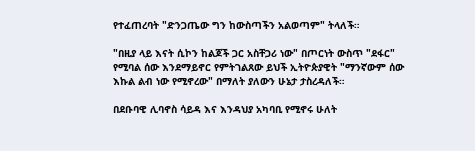የተፈጠረባት "ድንጋጤው ግን ከውስጣችን አልወጣም" ትላለች።

"በዚያ ላይ እናት ሲኮን ከልጆች ጋር አስቸጋሪ ነው" በጦርነት ውስጥ "ደፋር" የሚባል ሰው እንደማይኖር የምትገልጸው ይህች ኢትዮጵያዊት "ማንኛውም ሰው እኩል ልብ ነው የሚኖረው" በማለት ያለውን ሁኔታ ታስረዳለች።

በደቡባዊ ሊባኖስ ሳይዳ እና እንዳህያ አካባቢ የሚኖሩ ሁለት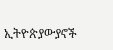ኢትዮጵያውያኖች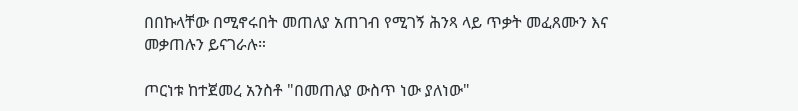በበኩላቸው በሚኖሩበት መጠለያ አጠገብ የሚገኝ ሕንጻ ላይ ጥቃት መፈጸሙን እና መቃጠሉን ይናገራሉ።

ጦርነቱ ከተጀመረ አንስቶ "በመጠለያ ውስጥ ነው ያለነው"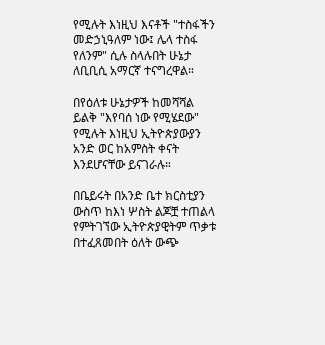የሚሉት እነዚህ እናቶች "ተስፋችን መድኃኒዓለም ነው፤ ሌላ ተስፋ የለንም" ሲሉ ስላሉበት ሁኔታ ለቢቢሲ አማርኛ ተናግረዋል።

በየዕለቱ ሁኔታዎች ከመሻሻል ይልቅ "እየባሰ ነው የሚሄደው" የሚሉት እነዚህ ኢትዮጵያውያን አንድ ወር ከአምስት ቀናት እንደሆናቸው ይናገራሉ።

በቤይሩት በአንድ ቤተ ክርስቲያን ውስጥ ከእነ ሦስት ልጆቿ ተጠልላ የምትገኘው ኢትዮጵያዊትም ጥቃቱ በተፈጸመበት ዕለት ውጭ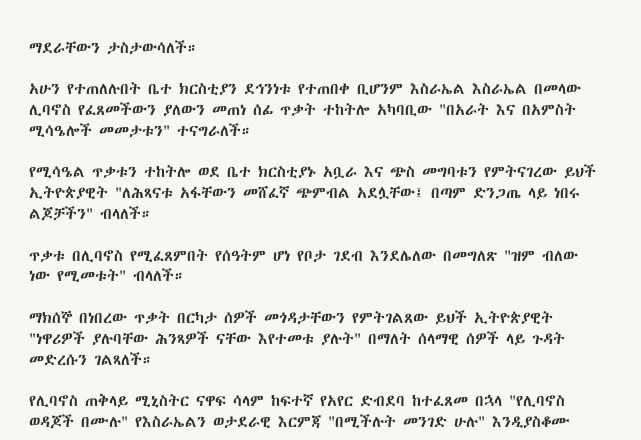ማደራቸውን ታስታውሳለች።

አሁን የተጠለሉበት ቤተ ክርስቲያን ደኅንነቱ የተጠበቀ ቢሆንም እስራኤል እስራኤል በመላው ሊባኖስ የፈጸመችውን ያለውን መጠነ ሰፊ ጥቃት ተከትሎ አካባቢው "በአራት እና በአምስት ሚሳዔሎች መመታቱን" ተናግራለች።

የሚሳዔል ጥቃቱን ተከትሎ ወደ ቤተ ክርስቲያኑ አቧራ እና ጭስ መግባቱን የምትናገረው ይህች ኢትዮጵያዊት "ለሕጻናቱ አፋቸውን መሸፈኛ ጭምብል አደሏቸው፤ በጣም ድንጋጤ ላይ ነበሩ ልጆቻችን" ብላለች።

ጥቃቱ በሊባኖስ የሚፈጸምበት የሰዓትም ሆነ የቦታ ገደብ እንደሌለው በመግለጽ "ዝም ብለው ነው የሚመቱት" ብላለች።

ማክሰኞ በነበረው ጥቃት በርካታ ሰዎች መጎዳታቸውን የምትገልጸው ይህች ኢትዮጵያዊት "ነዋሪዎች ያሉባቸው ሕንጻዎች ናቸው እየተመቱ ያሉት" በማለት ሰላማዊ ሰዎች ላይ ጉዳት መድረሱን ገልጻለች።

የሊባኖስ ጠቅላይ ሚኒስትር ናዋፍ ሳላም ከፍተኛ የአየር ድብደባ ከተፈጸመ በኋላ "የሊባኖስ ወዳጆች በሙሉ" የእስራኤልን ወታደራዊ እርምጃ "በሚችሉት መንገድ ሁሉ" እንዲያስቆሙ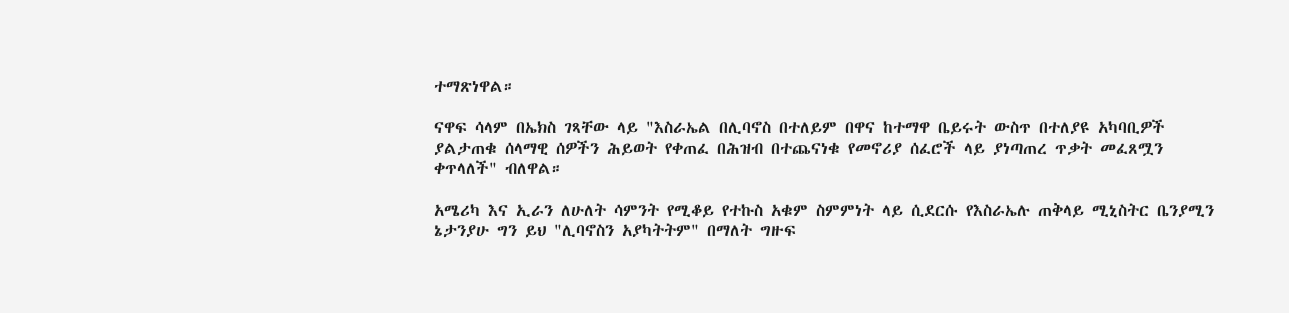ተማጽነዋል።

ናዋፍ ሳላም በኤክስ ገጻቸው ላይ "እስራኤል በሊባኖስ በተለይም በዋና ከተማዋ ቤይሩት ውስጥ በተለያዩ አካባቢዎች ያልታጠቁ ሰላማዊ ሰዎችን ሕይወት የቀጠፈ በሕዝብ በተጨናነቁ የመኖሪያ ሰፈሮች ላይ ያነጣጠረ ጥቃት መፈጸሟን ቀጥላለች" ብለዋል።

አሜሪካ እና ኢራን ለሁለት ሳምንት የሚቆይ የተኩስ አቁም ስምምነት ላይ ሲደርሱ የእስራኤሉ ጠቅላይ ሚኒስትር ቤንያሚን ኔታንያሁ ግን ይህ "ሊባኖስን አያካትትም" በማለት ግዙፍ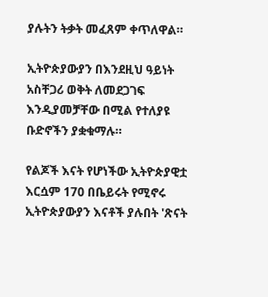ያሉትን ትቃት መፈጸም ቀጥለዋል።

ኢትዮጵያውያን በእንደዚህ ዓይነት አስቸጋሪ ወቅት ለመደጋገፍ እንዲያመቻቸው በሚል የተለያዩ ቡድኖችን ያቋቁማሉ።

የልጆች እናት የሆነችው ኢትዮጵያዊቷ እርሷም 170 በቤይሩት የሚኖሩ ኢትዮጵያውያን እናቶች ያሉበት 'ጽናት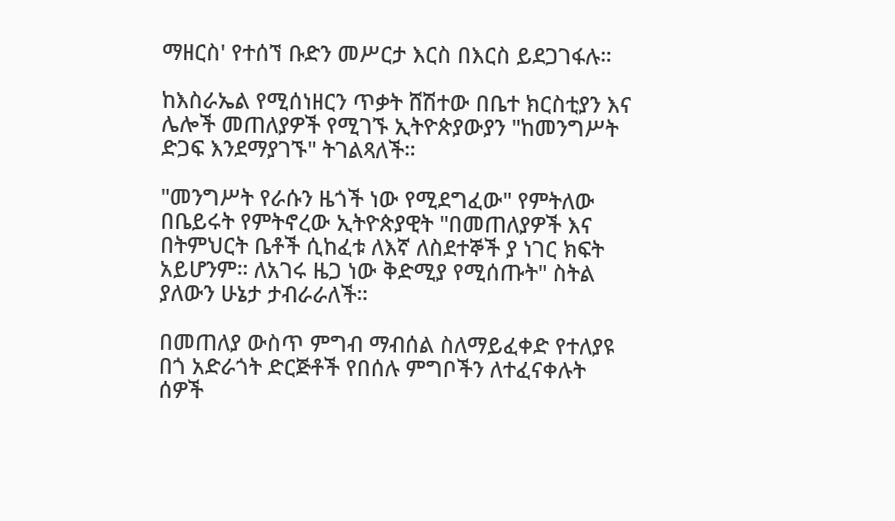ማዘርስ' የተሰኘ ቡድን መሥርታ እርስ በእርስ ይደጋገፋሉ።

ከእስራኤል የሚሰነዘርን ጥቃት ሸሽተው በቤተ ክርስቲያን እና ሌሎች መጠለያዎች የሚገኙ ኢትዮጵያውያን "ከመንግሥት ድጋፍ እንደማያገኙ" ትገልጻለች።

"መንግሥት የራሱን ዜጎች ነው የሚደግፈው" የምትለው በቤይሩት የምትኖረው ኢትዮጵያዊት "በመጠለያዎች እና በትምህርት ቤቶች ሲከፈቱ ለእኛ ለስደተኞች ያ ነገር ክፍት አይሆንም። ለአገሩ ዜጋ ነው ቅድሚያ የሚሰጡት" ስትል ያለውን ሁኔታ ታብራራለች።

በመጠለያ ውስጥ ምግብ ማብሰል ስለማይፈቀድ የተለያዩ በጎ አድራጎት ድርጅቶች የበሰሉ ምግቦችን ለተፈናቀሉት ሰዎች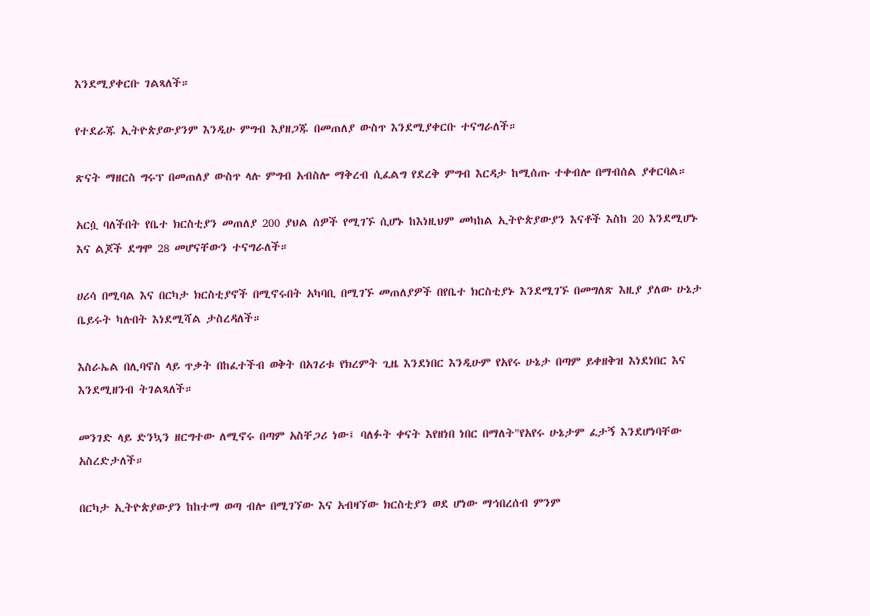እንደሚያቀርቡ ገልጻለች።

የተደራጁ ኢትዮጵያውያንም እንዲሁ ምግብ እያዘጋጁ በመጠለያ ውስጥ እንደሚያቀርቡ ተናግራለች።

ጽናት ማዘርስ ግሩፕ በመጠለያ ውስጥ ላሉ ምግብ አብስሎ ማቅረብ ሲፈልግ የደረቅ ምግብ እርዳታ ከሚሰጡ ተቀብሎ በማብሰል ያቀርባል።

አርሷ ባለችበት የቤተ ክርስቲያን መጠለያ 200 ያህል ሰዎች የሚገኙ ሲሆኑ ከእነዚህም መካከል ኢትዮጵያውያን እናቶች እስከ 20 እንደሚሆኑ እና ልጆች ደግሞ 28 መሆናቸውን ተናግራለች።

ሀሪሳ በሚባል እና በርካታ ክርስቲያኖች በሚኖሩበት አካባቢ በሚገኙ መጠለያዎች በየቤተ ክርስቲያኑ እንደሚገኙ በመግለጽ እዚያ ያለው ሁኔታ ቤይሩት ካሉበት እነደሚሻል ታስረዳለች።

እስራኤል በሊባኖስ ላይ ጥቃት በከፈተችብ ወቅት በአገሪቱ የክረምት ጊዜ እንደነበር እንዲሁም የአየሩ ሁኔታ በጣም ይቀዘቅዝ እነደነበር እና እንደሚዘንብ ትገልጻለች።

መንገድ ላይ ድንኳን ዘርግተው ለሚኖሩ በጣም አስቸጋሪ ነው፤ ባለፉት ቀናት እየዘነበ ነበር በማለት"የአየሩ ሁኔታም ፈታኝ እንደሆነባቸው አስረድታለች።

በርካታ ኢትዮጵያውያን ከከተማ ወጣ ብሎ በሚገኘው እና አብዛኘው ክርስቲያን ወደ ሆነው ማኅበረሰብ ምንም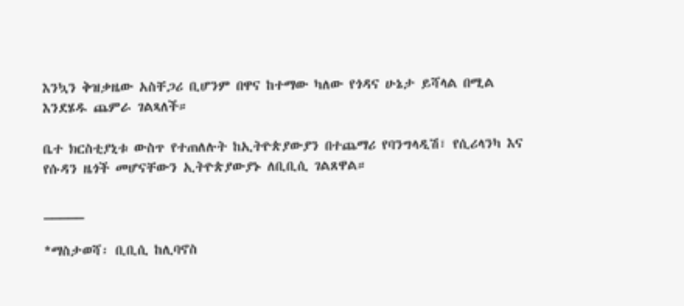እንኳን ቅዝቃዜው አስቸጋሪ ቢሆንም በዋና ከተማው ካለው የጎዳና ሁኔታ ይሻላል በሚል እንደሄዱ ጨምራ ገልጻለች።

ቤተ ክርስቲያኒቱ ውስጥ የተጠለሉት ከኢትዮጵያውያን በተጨማሪ የባንግላዲሽ፣ የሲሪላንካ እና የሱዳን ዜጎች መሆናቸውን ኢትዮጵያውያኑ ለቢቢሲ ገልጸዋል።

_____

*ማስታወሻ፡ ቢቢሲ ከሊባኖስ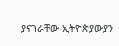ያናገራቸው ኢትዮጵያውያን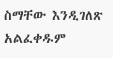ስማቸው እንዲገለጽ አልፈቀዱም